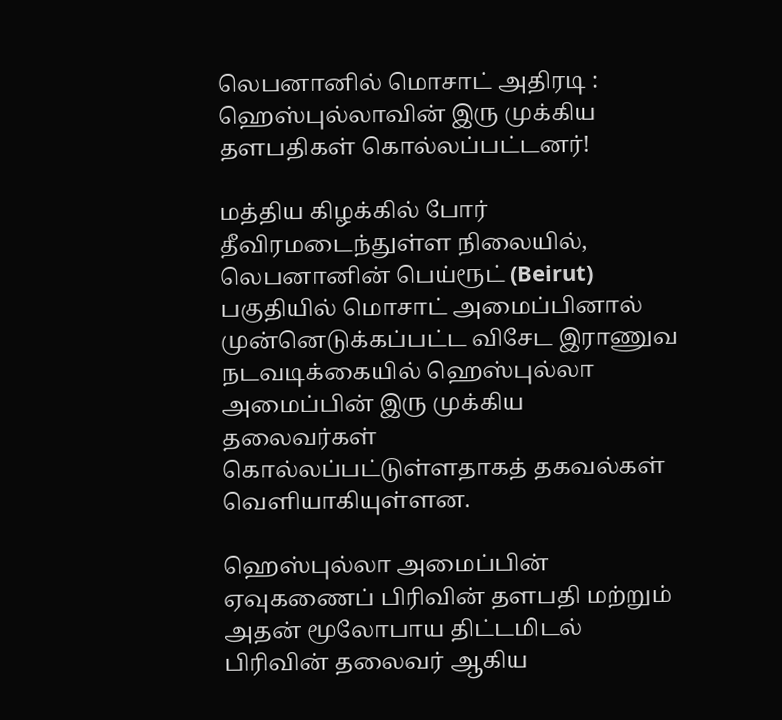லெபனானில் மொசாட் அதிரடி : ஹெஸ்புல்லாவின் இரு முக்கிய தளபதிகள் கொல்லப்பட்டனர்!

மத்திய கிழக்கில் போர் தீவிரமடைந்துள்ள நிலையில், லெபனானின் பெய்ரூட் (Beirut) பகுதியில் மொசாட் அமைப்பினால் முன்னெடுக்கப்பட்ட விசேட இராணுவ நடவடிக்கையில் ஹெஸ்புல்லா அமைப்பின் இரு முக்கிய தலைவர்கள் கொல்லப்பட்டுள்ளதாகத் தகவல்கள் வெளியாகியுள்ளன.

ஹெஸ்புல்லா அமைப்பின் ஏவுகணைப் பிரிவின் தளபதி மற்றும் அதன் மூலோபாய திட்டமிடல் பிரிவின் தலைவர் ஆகிய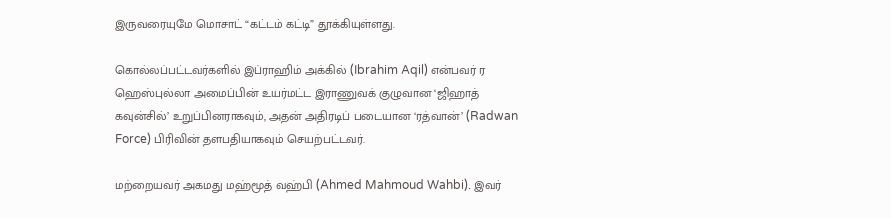இருவரையுமே மொசாட் “கட்டம் கட்டி” தூக்கியுள்ளது.

கொல்லப்பட்டவர்களில் இப்ராஹிம் அக்கில் (Ibrahim Aqil) என்பவர் ர ஹெஸ்புல்லா அமைப்பின் உயர்மட்ட இராணுவக் குழுவான ‘ஜிஹாத் கவுன்சில்’ உறுப்பினராகவும், அதன் அதிரடிப் படையான ‘ரத்வான்’ (Radwan Force) பிரிவின் தளபதியாகவும் செயற்பட்டவர்.

மற்றையவர் அகமது மஹ்மூத் வஹ்பி (Ahmed Mahmoud Wahbi). இவர்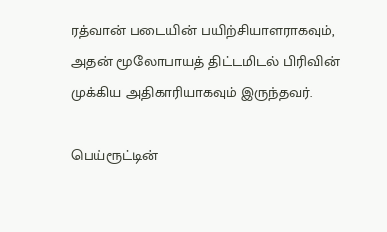ரத்வான் படையின் பயிற்சியாளராகவும், அதன் மூலோபாயத் திட்டமிடல் பிரிவின் முக்கிய அதிகாரியாகவும் இருந்தவர்.

பெய்ரூட்டின்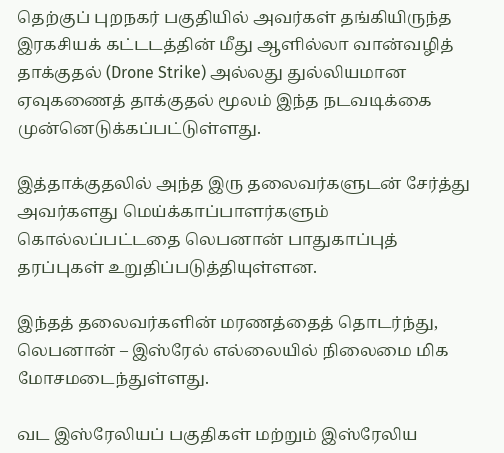தெற்குப் புறநகர் பகுதியில் அவர்கள் தங்கியிருந்த இரகசியக் கட்டடத்தின் மீது ஆளில்லா வான்வழித் தாக்குதல் (Drone Strike) அல்லது துல்லியமான ஏவுகணைத் தாக்குதல் மூலம் இந்த நடவடிக்கை முன்னெடுக்கப்பட்டுள்ளது.

இத்தாக்குதலில் அந்த இரு தலைவர்களுடன் சேர்த்து அவர்களது மெய்க்காப்பாளர்களும் கொல்லப்பட்டதை லெபனான் பாதுகாப்புத் தரப்புகள் உறுதிப்படுத்தியுள்ளன.

இந்தத் தலைவர்களின் மரணத்தைத் தொடர்ந்து, லெபனான் – இஸ்ரேல் எல்லையில் நிலைமை மிக மோசமடைந்துள்ளது.

வட இஸ்ரேலியப் பகுதிகள் மற்றும் இஸ்ரேலிய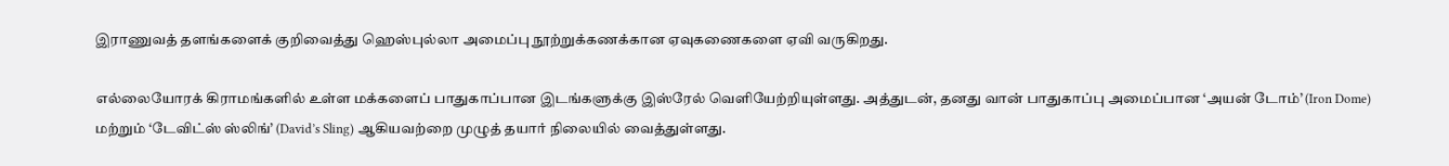இராணுவத் தளங்களைக் குறிவைத்து ஹெஸ்புல்லா அமைப்பு நூற்றுக்கணக்கான ஏவுகணைகளை ஏவி வருகிறது.

எல்லையோரக் கிராமங்களில் உள்ள மக்களைப் பாதுகாப்பான இடங்களுக்கு இஸ்ரேல் வெளியேற்றியுள்ளது. அத்துடன், தனது வான் பாதுகாப்பு அமைப்பான ‘அயன் டோம்’ (Iron Dome) மற்றும் ‘டேவிட்ஸ் ஸ்லிங்’ (David’s Sling) ஆகியவற்றை முழுத் தயார் நிலையில் வைத்துள்ளது.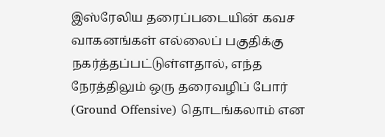இஸ்ரேலிய தரைப்படையின் கவச வாகனங்கள் எல்லைப் பகுதிக்கு நகர்த்தப்பட்டுள்ளதால், எந்த நேரத்திலும் ஒரு தரைவழிப் போர் (Ground Offensive) தொடங்கலாம் என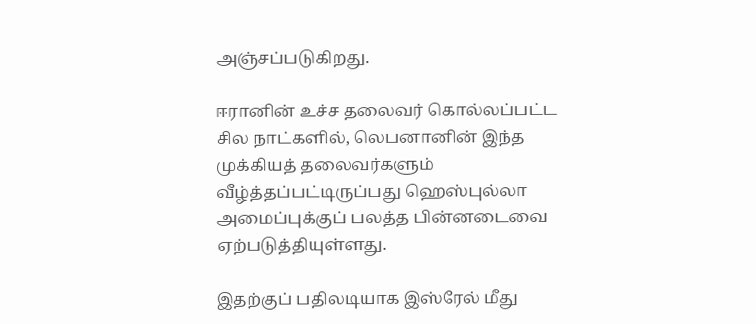அஞ்சப்படுகிறது.

ஈரானின் உச்ச தலைவர் கொல்லப்பட்ட சில நாட்களில், லெபனானின் இந்த முக்கியத் தலைவர்களும் வீழ்த்தப்பட்டிருப்பது ஹெஸ்புல்லா அமைப்புக்குப் பலத்த பின்னடைவை ஏற்படுத்தியுள்ளது.

இதற்குப் பதிலடியாக இஸ்ரேல் மீது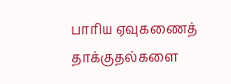பாரிய ஏவுகணைத் தாக்குதல்களை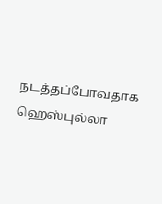நடத்தப்போவதாக ஹெஸ்புல்லா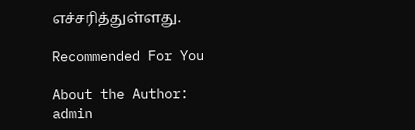எச்சரித்துள்ளது.

Recommended For You

About the Author: admin